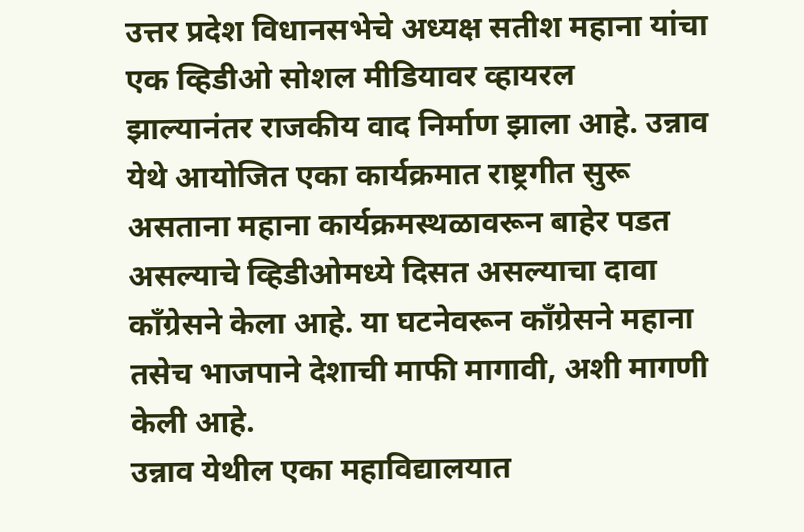उत्तर प्रदेश विधानसभेचे अध्यक्ष सतीश महाना यांचा एक व्हिडीओ सोशल मीडियावर व्हायरल झाल्यानंतर राजकीय वाद निर्माण झाला आहे. उन्नाव येथे आयोजित एका कार्यक्रमात राष्ट्रगीत सुरू असताना महाना कार्यक्रमस्थळावरून बाहेर पडत असल्याचे व्हिडीओमध्ये दिसत असल्याचा दावा काँग्रेसने केला आहे. या घटनेवरून काँग्रेसने महाना तसेच भाजपाने देशाची माफी मागावी, अशी मागणी केली आहे.
उन्नाव येथील एका महाविद्यालयात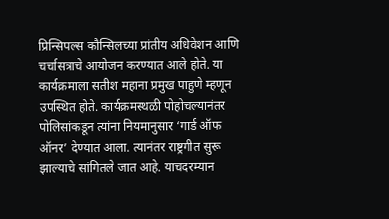प्रिन्सिपल्स कौन्सिलच्या प्रांतीय अधिवेशन आणि चर्चासत्राचे आयोजन करण्यात आले होते. या कार्यक्रमाला सतीश महाना प्रमुख पाहुणे म्हणून उपस्थित होते. कार्यक्रमस्थळी पोहोचल्यानंतर पोलिसांकडून त्यांना नियमानुसार ‘गार्ड ऑफ ऑनर’ देण्यात आला. त्यानंतर राष्ट्रगीत सुरू झाल्याचे सांगितले जात आहे. याचदरम्यान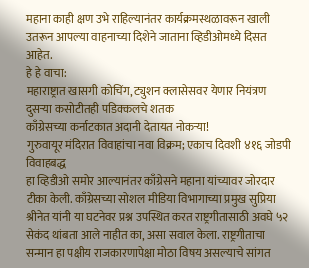महाना काही क्षण उभे राहिल्यानंतर कार्यक्रमस्थळावरून खाली उतरून आपल्या वाहनाच्या दिशेने जाताना व्हिडीओमध्ये दिसत आहेत.
हे हे वाचा:
महाराष्ट्रात खासगी कोचिंग, ट्युशन क्लासेसवर येणार नियंत्रण
दुसऱ्या कसोटीतही पडिक्कलचे शतक
काँग्रेसच्या कर्नाटकात अदानी देतायत नोकऱ्या!
गुरुवायूर मंदिरात विवाहांचा नवा विक्रम; एकाच दिवशी ४१६ जोडपी विवाहबद्ध
हा व्हिडीओ समोर आल्यानंतर काँग्रेसने महाना यांच्यावर जोरदार टीका केली. काँग्रेसच्या सोशल मीडिया विभागाच्या प्रमुख सुप्रिया श्रीनेत यांनी या घटनेवर प्रश्न उपस्थित करत राष्ट्रगीतासाठी अवघे ५२ सेकंद थांबता आले नाहीत का, असा सवाल केला. राष्ट्रगीताचा सन्मान हा पक्षीय राजकारणापेक्षा मोठा विषय असल्याचे सांगत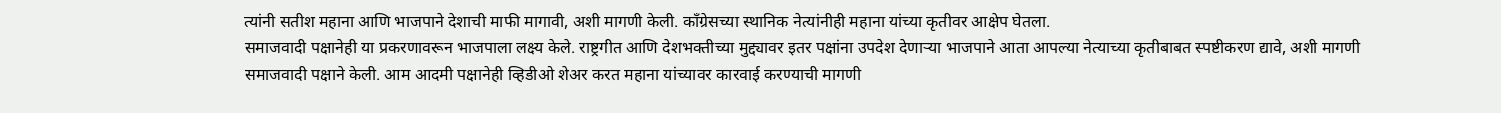त्यांनी सतीश महाना आणि भाजपाने देशाची माफी मागावी, अशी मागणी केली. काँग्रेसच्या स्थानिक नेत्यांनीही महाना यांच्या कृतीवर आक्षेप घेतला.
समाजवादी पक्षानेही या प्रकरणावरून भाजपाला लक्ष्य केले. राष्ट्रगीत आणि देशभक्तीच्या मुद्द्यावर इतर पक्षांना उपदेश देणाऱ्या भाजपाने आता आपल्या नेत्याच्या कृतीबाबत स्पष्टीकरण द्यावे, अशी मागणी समाजवादी पक्षाने केली. आम आदमी पक्षानेही व्हिडीओ शेअर करत महाना यांच्यावर कारवाई करण्याची मागणी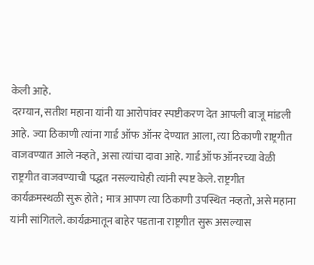केली आहे.
दरम्यान, सतीश महाना यांनी या आरोपांवर स्पष्टीकरण देत आपली बाजू मांडली आहे. ज्या ठिकाणी त्यांना गार्ड ऑफ ऑनर देण्यात आला, त्या ठिकाणी राष्ट्रगीत वाजवण्यात आले नव्हते, असा त्यांचा दावा आहे. गार्ड ऑफ ऑनरच्या वेळी राष्ट्रगीत वाजवण्याची पद्धत नसल्याचेही त्यांनी स्पष्ट केले. राष्ट्रगीत कार्यक्रमस्थळी सुरू होते; मात्र आपण त्या ठिकाणी उपस्थित नव्हतो, असे महाना यांनी सांगितले. कार्यक्रमातून बाहेर पडताना राष्ट्रगीत सुरू असल्यास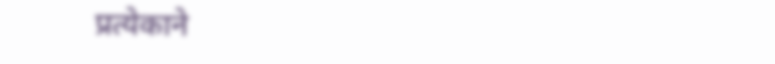प्रत्येकाने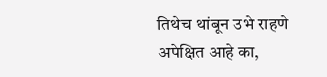तिथेच थांबून उभे राहणे अपेक्षित आहे का,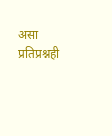असा प्रतिप्रश्नही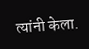त्यांनी केला.